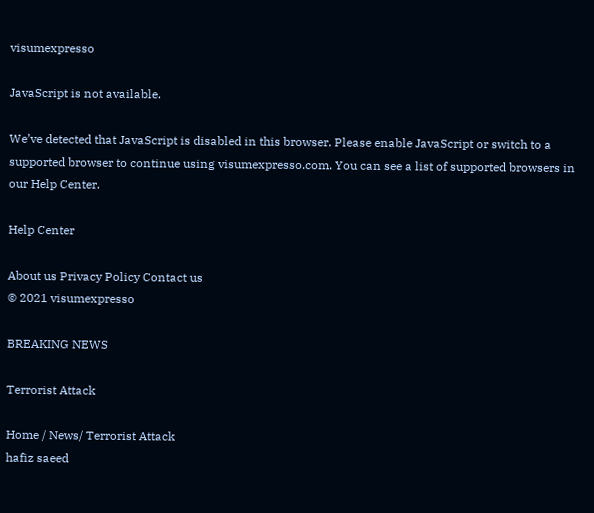visumexpresso

JavaScript is not available.

We’ve detected that JavaScript is disabled in this browser. Please enable JavaScript or switch to a supported browser to continue using visumexpresso.com. You can see a list of supported browsers in our Help Center.

Help Center

About us Privacy Policy Contact us
© 2021 visumexpresso

BREAKING NEWS

Terrorist Attack

Home / News/ Terrorist Attack
hafiz saeed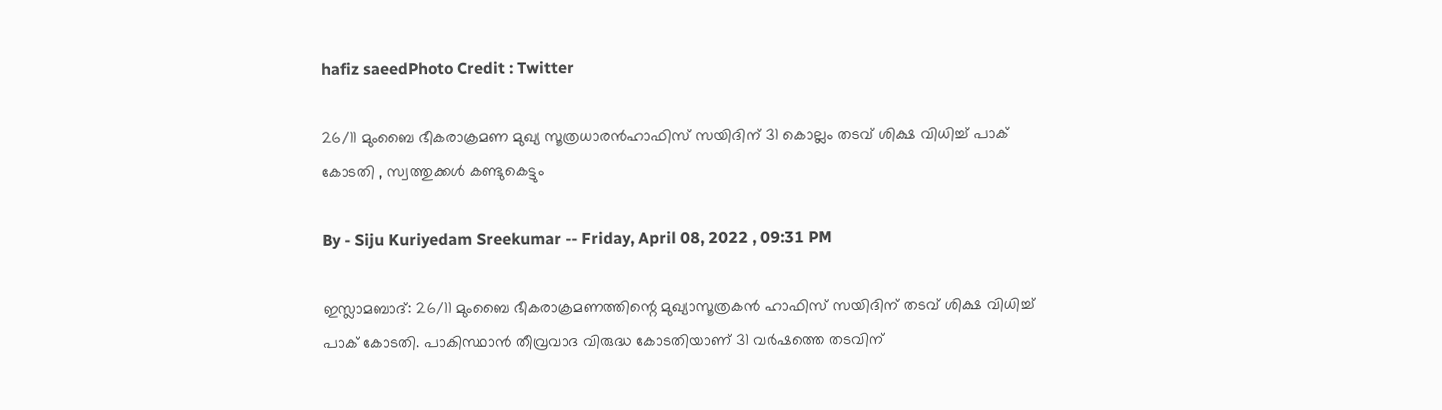hafiz saeedPhoto Credit : Twitter

26/11 മുംബൈ ഭീകരാക്രമണ മുഖ്യ സൂത്രധാരന്‍ഹാഫിസ് സയിദിന് 31 കൊല്ലം തടവ് ശിക്ഷ വിധിച്ച് പാക് കോടതി , സ്വത്തുക്കൾ കണ്ടുകെട്ടും

By - Siju Kuriyedam Sreekumar -- Friday, April 08, 2022 , 09:31 PM

ഇസ്ലാമബാദ്: 26/11 മുംബൈ ഭീകരാക്രമണത്തിന്റെ മുഖ്യാസൂത്രകൻ ഹാഫിസ് സയിദിന് തടവ് ശിക്ഷ വിധിച്ച് പാക് കോടതി. പാകിസ്ഥാൻ തീവ്രവാദ വിരുദ്ധ കോടതിയാണ് 31 വർഷത്തെ തടവിന്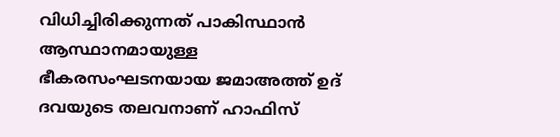വിധിച്ചിരിക്കുന്നത് പാകിസ്ഥാൻ ആസ്ഥാനമായുള്ള ഭീകരസംഘടനയായ ജമാഅത്ത് ഉദ് ദവയുടെ തലവനാണ് ഹാഫിസ്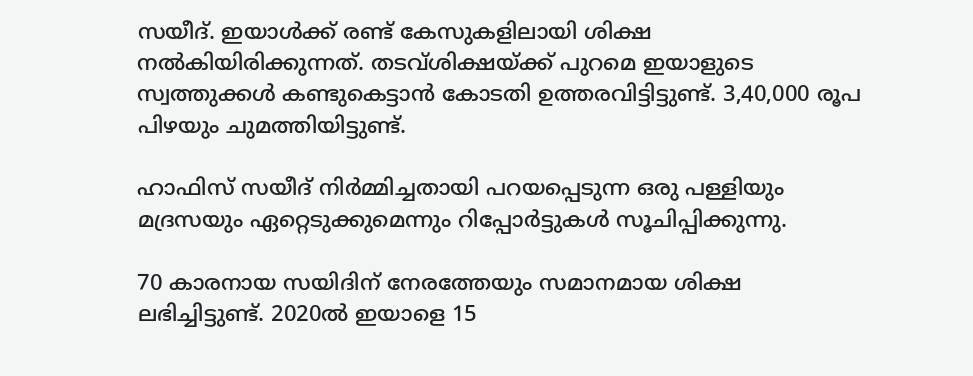സയീദ്. ഇയാൾക്ക് രണ്ട് കേസുകളിലായി ശിക്ഷ നൽകിയിരിക്കുന്നത്. തടവ്ശിക്ഷയ്ക്ക് പുറമെ ഇയാളുടെ സ്വത്തുക്കൾ കണ്ടുകെട്ടാൻ കോടതി ഉത്തരവിട്ടിട്ടുണ്ട്. 3,40,000 രൂപ പിഴയും ചുമത്തിയിട്ടുണ്ട്.

ഹാഫിസ് സയീദ് നിർമ്മിച്ചതായി പറയപ്പെടുന്ന ഒരു പള്ളിയും മദ്രസയും ഏറ്റെടുക്കുമെന്നും റിപ്പോർട്ടുകൾ സൂചിപ്പിക്കുന്നു.

70 കാരനായ സയിദിന് നേരത്തേയും സമാനമായ ശിക്ഷ ലഭിച്ചിട്ടുണ്ട്. 2020ൽ ഇയാളെ 15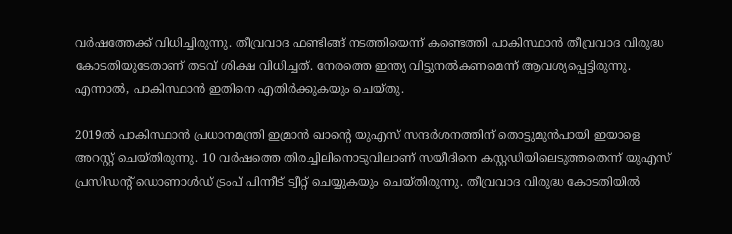വർഷത്തേക്ക് വിധിച്ചിരുന്നു. തീവ്രവാദ ഫണ്ടിങ്ങ് നടത്തിയെന്ന് കണ്ടെത്തി പാകിസ്ഥാൻ തീവ്രവാദ വിരുദ്ധ കോടതിയുടേതാണ് തടവ് ശിക്ഷ വിധിച്ചത്. നേരത്തെ ഇന്ത്യ വിട്ടുനൽകണമെന്ന് ആവശ്യപ്പെട്ടിരുന്നു. എന്നാൽ, പാകിസ്ഥാൻ ഇതിനെ എതിർക്കുകയും ചെയ്തു.

2019ൽ പാകിസ്ഥാൻ പ്രധാനമന്ത്രി ഇമ്രാൻ ഖാന്റെ യുഎസ് സന്ദർശനത്തിന് തൊട്ടുമുൻപായി ഇയാളെ അറസ്റ്റ് ചെയ്തിരുന്നു. 10 വർഷത്തെ തിരച്ചിലിനൊടുവിലാണ് സയീദിനെ കസ്റ്റഡിയിലെടുത്തതെന്ന് യുഎസ് പ്രസിഡന്റ് ഡൊണാൾഡ് ട്രംപ് പിന്നീട് ട്വീറ്റ് ചെയ്യുകയും ചെയ്തിരുന്നു. തീവ്രവാദ വിരുദ്ധ കോടതിയിൽ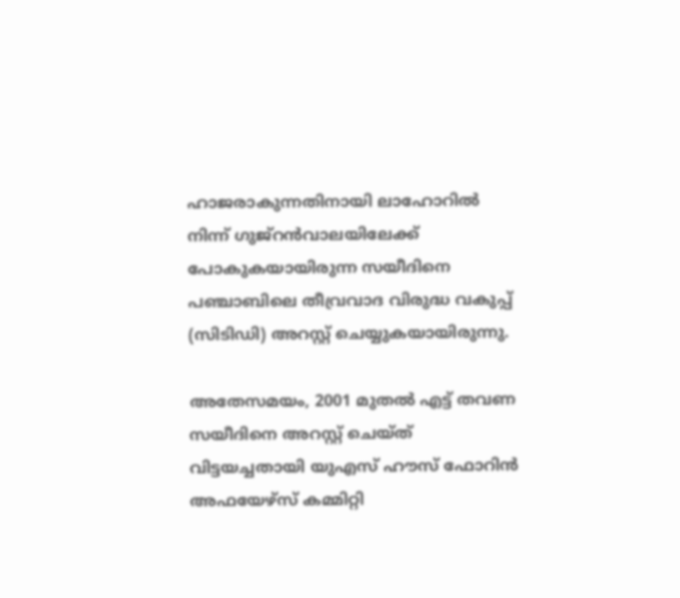ഹാജരാകുന്നതിനായി ലാഹോറിൽ നിന്ന് ഗുജ്‌റൻവാലയിലേക്ക് പോകുകയായിരുന്ന സയീദിനെ പഞ്ചാബിലെ തീവ്രവാദ വിരുദ്ധ വകുപ്പ് (സിടിഡി) അറസ്റ്റ് ചെയ്യുകയായിരുന്നു.

അതേസമയം, 2001 മുതൽ എട്ട് തവണ സയീദിനെ അറസ്റ്റ് ചെയ്ത് വിട്ടയച്ചതായി യുഎസ് ഹൗസ് ഫോറിൻ അഫയേഴ്സ് കമ്മിറ്റി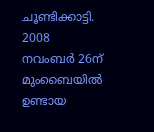ചൂണ്ടിക്കാട്ടി. 2008 നവംബർ 26ന് മുംബൈയിൽ ഉണ്ടായ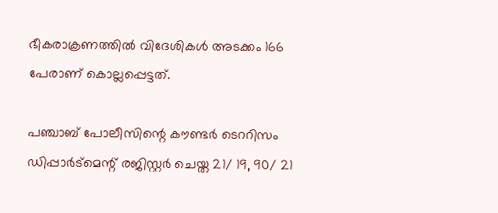ഭീകരാക്രണത്തിൽ വിദേശികൾ അടക്കം 166 പേരാണ് കൊല്ലപ്പെട്ടത്.

പഞ്ചാബ് പോലീസിന്റെ കൗണ്ടര്‍ ടെററിസം ഡിപ്പാര്‍ട്‌മെന്റ് രജിസ്റ്റര്‍ ചെയ്ത 21/ 19, 90/ 21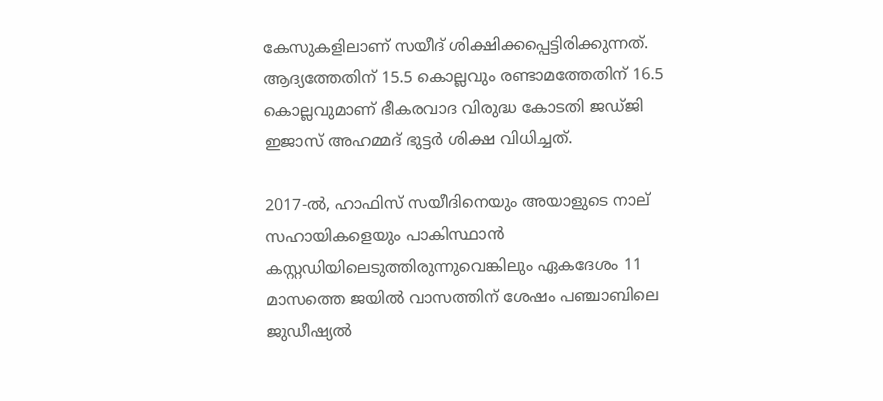കേസുകളിലാണ് സയീദ് ശിക്ഷിക്കപ്പെട്ടിരിക്കുന്നത്. ആദ്യത്തേതിന് 15.5 കൊല്ലവും രണ്ടാമത്തേതിന് 16.5 കൊല്ലവുമാണ് ഭീകരവാദ വിരുദ്ധ കോടതി ജഡ്ജി ഇജാസ് അഹമ്മദ് ഭുട്ടര്‍ ശിക്ഷ വിധിച്ചത്.

2017-ൽ, ഹാഫിസ് സയീദിനെയും അയാളുടെ നാല് സഹായികളെയും പാകിസ്ഥാൻ കസ്റ്റഡിയിലെടുത്തിരുന്നുവെങ്കിലും ഏകദേശം 11 മാസത്തെ ജയിൽ വാസത്തിന് ശേഷം പഞ്ചാബിലെ ജുഡീഷ്യൽ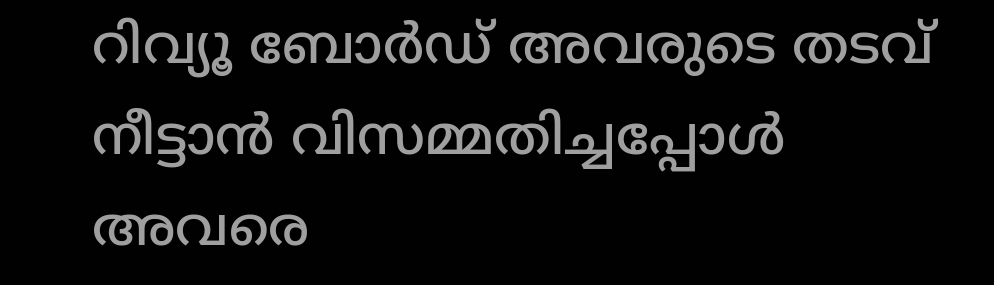റിവ്യൂ ബോർഡ് അവരുടെ തടവ് നീട്ടാൻ വിസമ്മതിച്ചപ്പോൾ അവരെ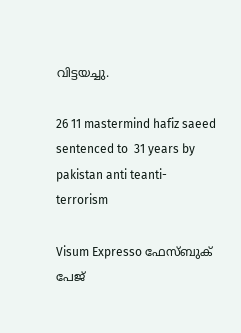വിട്ടയച്ചു.

26 11 mastermind hafiz saeed sentenced to  31 years by  pakistan anti teanti-terrorism

Visum Expresso ഫേസ്ബുക് പേജ്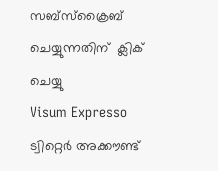സബ്സ്ക്രൈബ് ചെയ്യുന്നതിന്  ക്ലിക് ചെയ്യു
Visum Expresso ട്വിറ്റെർ അക്കൗണ്ട്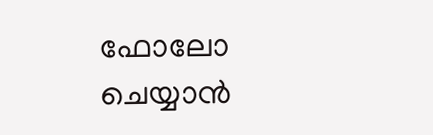ഫോലോ ചെയ്യാൻ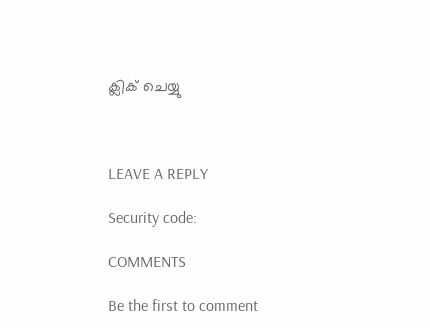ക്ലിക് ചെയ്യു



LEAVE A REPLY

Security code:

COMMENTS

Be the first to comment